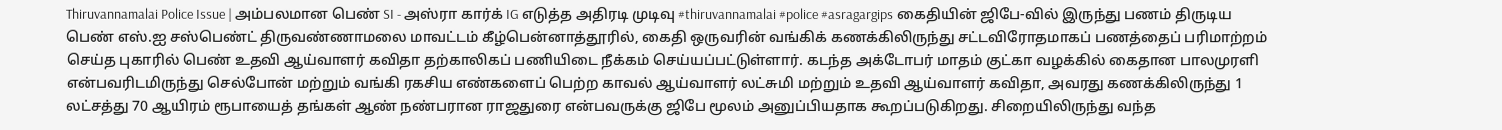Thiruvannamalai Police Issue | அம்பலமான பெண் SI - அஸ்ரா கார்க் IG எடுத்த அதிரடி முடிவு #thiruvannamalai #police #asragargips கைதியின் ஜிபே-வில் இருந்து பணம் திருடிய பெண் எஸ்.ஐ சஸ்பெண்ட் திருவண்ணாமலை மாவட்டம் கீழ்பென்னாத்தூரில், கைதி ஒருவரின் வங்கிக் கணக்கிலிருந்து சட்டவிரோதமாகப் பணத்தைப் பரிமாற்றம் செய்த புகாரில் பெண் உதவி ஆய்வாளர் கவிதா தற்காலிகப் பணியிடை நீக்கம் செய்யப்பட்டுள்ளார். கடந்த அக்டோபர் மாதம் குட்கா வழக்கில் கைதான பாலமுரளி என்பவரிடமிருந்து செல்போன் மற்றும் வங்கி ரகசிய எண்களைப் பெற்ற காவல் ஆய்வாளர் லட்சுமி மற்றும் உதவி ஆய்வாளர் கவிதா, அவரது கணக்கிலிருந்து 1 லட்சத்து 70 ஆயிரம் ரூபாயைத் தங்கள் ஆண் நண்பரான ராஜதுரை என்பவருக்கு ஜிபே மூலம் அனுப்பியதாக கூறப்படுகிறது. சிறையிலிருந்து வந்த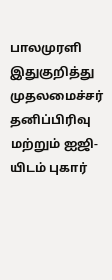பாலமுரளி இதுகுறித்து முதலமைச்சர் தனிப்பிரிவு மற்றும் ஐஜி-யிடம் புகார்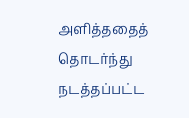அளித்ததைத் தொடர்ந்து நடத்தப்பட்ட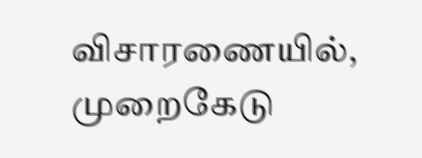விசாரணையில், முறைகேடு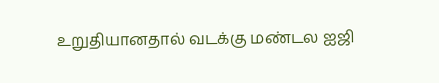உறுதியானதால் வடக்கு மண்டல ஐஜி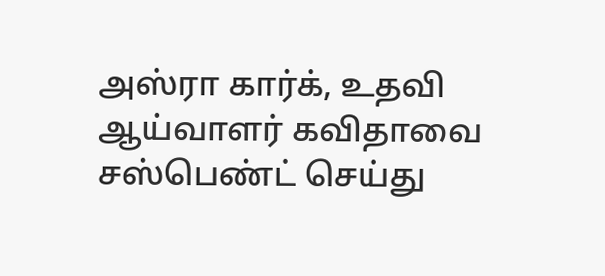அஸ்ரா கார்க், உதவி ஆய்வாளர் கவிதாவை சஸ்பெண்ட் செய்து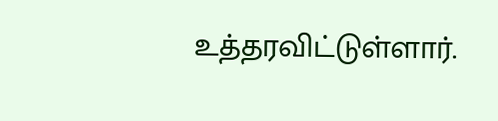உத்தரவிட்டுள்ளார்.